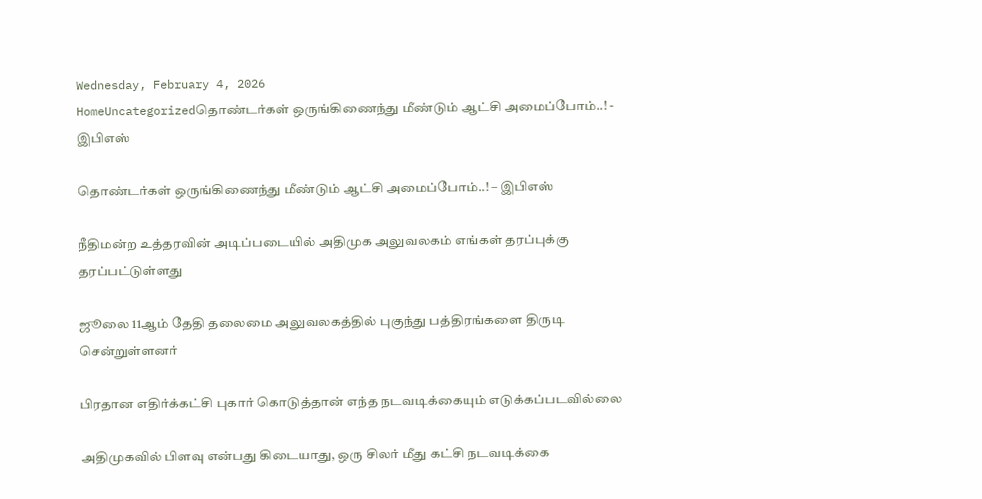Wednesday, February 4, 2026
HomeUncategorizedதொண்டர்கள் ஒருங்கிணைந்து மீண்டும் ஆட்சி அமைப்போம்..! - இபிஎஸ்

தொண்டர்கள் ஒருங்கிணைந்து மீண்டும் ஆட்சி அமைப்போம்..! – இபிஎஸ்

நீதிமன்ற உத்தரவின் அடிப்படையில் அதிமுக அலுவலகம் எங்கள் தரப்புக்கு தரப்பட்டுள்ளது

ஜூலை 11ஆம் தேதி தலைமை அலுவலகத்தில் புகுந்து பத்திரங்களை திருடி சென்றுள்ளனர்

பிரதான எதிர்க்கட்சி புகார் கொடுத்தான் எந்த நடவடிக்கையும் எடுக்கப்படவில்லை

அதிமுகவில் பிளவு என்பது கிடையாது, ஒரு சிலர் மீது கட்சி நடவடிக்கை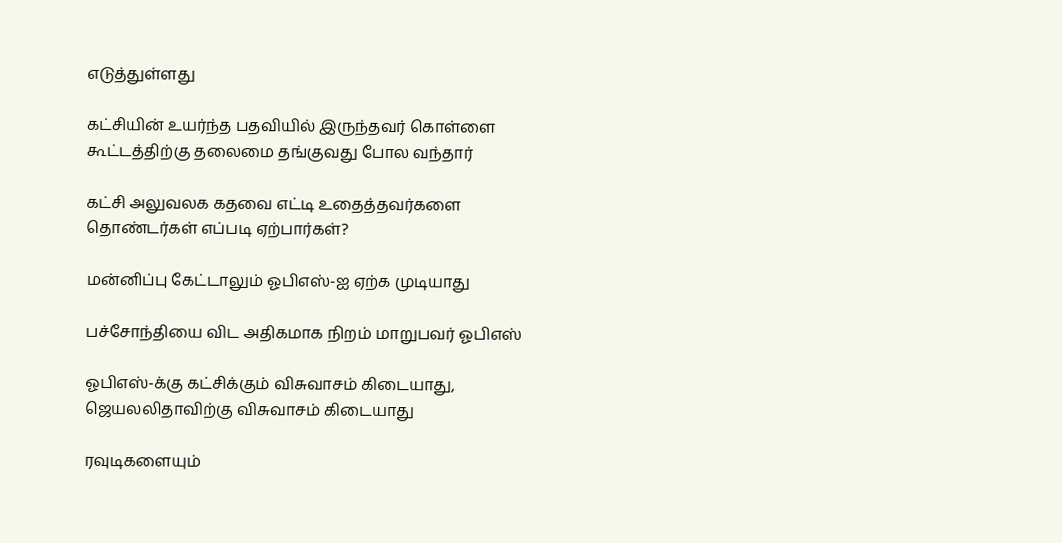எடுத்துள்ளது

கட்சியின் உயர்ந்த பதவியில் இருந்தவர் கொள்ளை கூட்டத்திற்கு தலைமை தங்குவது போல வந்தார்

கட்சி அலுவலக கதவை எட்டி உதைத்தவர்களை தொண்டர்கள் எப்படி ஏற்பார்கள்?

மன்னிப்பு கேட்டாலும் ஓபிஎஸ்-ஐ ஏற்க முடியாது

பச்சோந்தியை விட அதிகமாக நிறம் மாறுபவர் ஓபிஎஸ்

ஓபிஎஸ்-க்கு கட்சிக்கும் விசுவாசம் கிடையாது, ஜெயலலிதாவிற்கு விசுவாசம் கிடையாது

ரவுடிகளையும்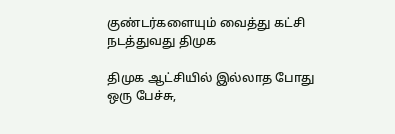குண்டர்களையும் வைத்து கட்சி நடத்துவது திமுக

திமுக ஆட்சியில் இல்லாத போது ஒரு பேச்சு,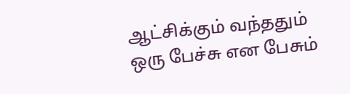ஆட்சிக்கும் வந்ததும் ஒரு பேச்சு என பேசும்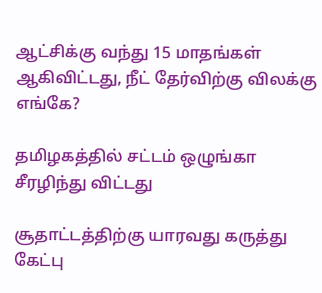ஆட்சிக்கு வந்து 15 மாதங்கள் ஆகிவிட்டது, நீட் தேர்விற்கு விலக்கு எங்கே?

தமிழகத்தில் சட்டம் ஒழுங்கா சீரழிந்து விட்டது

சூதாட்டத்திற்கு யாரவது கருத்து கேட்பு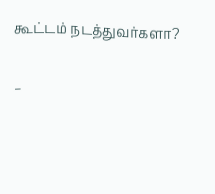கூட்டம் நடத்துவர்களா?

–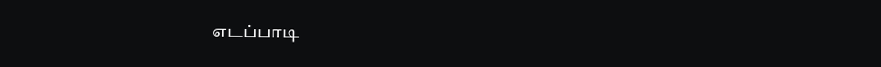எடப்பாடி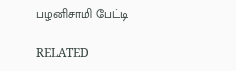பழனிசாமி பேட்டி

RELATED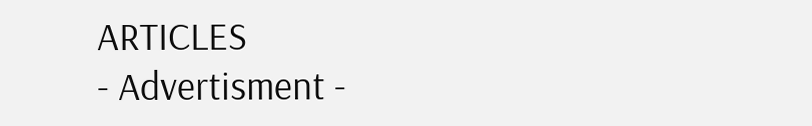ARTICLES
- Advertisment -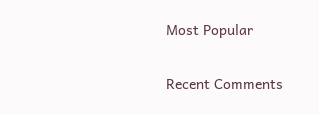Most Popular

Recent Comments